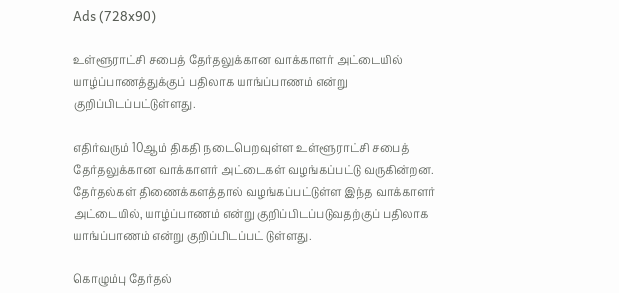Ads (728x90)

உள்ளூராட்சி சபைத் தேர்தலுக்கான வாக்காளர் அட்டையில் யாழ்ப்பாணத்துக்குப் பதிலாக யாங்ப்பாணம் என்று குறிப்பிடப்பட்டுள்ளது.

எதிர்வரும் 10ஆம் திகதி நடைபெறவுள்ள உள்ளூராட்சி சபைத் தேர்தலுக்கான வாக்காளர் அட்டைகள் வழங்கப்பட்டு வருகின்றன.
தேர்தல்கள் திணைக்களத்தால் வழங்கப்பட்டுள்ள இந்த வாக்காளர் அட்டையில், யாழ்ப்பாணம் என்று குறிப்பிடப்படுவதற்குப் பதிலாக யாங்ப்பாணம் என்று குறிப்பிடப்பட் டுள்ளது.

கொழும்பு தேர்தல்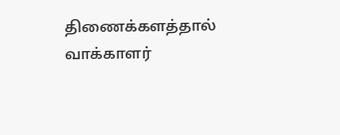திணைக்களத்தால் வாக்காளர்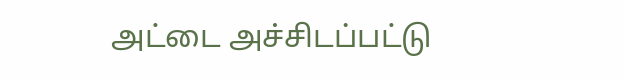அட்டை அச்சிடப்பட்டு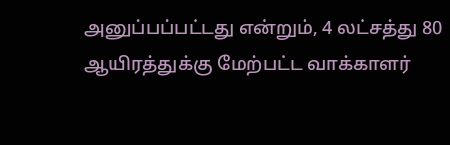அனுப்பப்பட்டது என்றும், 4 லட்சத்து 80 ஆயிரத்துக்கு மேற்பட்ட வாக்காளர்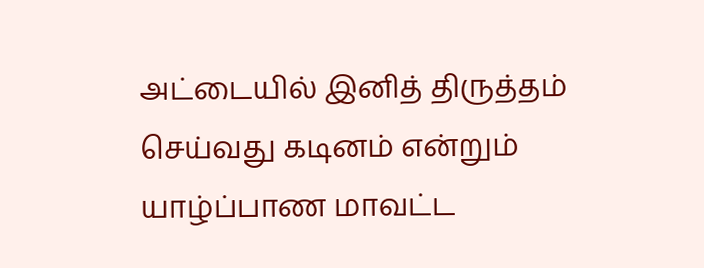அட்டையில் இனித் திருத்தம் செய்வது கடினம் என்றும் யாழ்ப்பாண மாவட்ட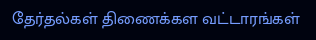தேர்தல்கள் திணைக்கள வட்டாரங்கள்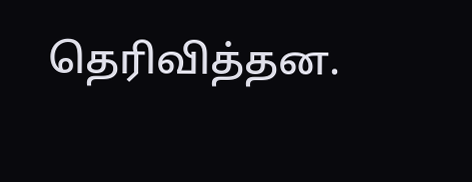தெரிவித்தன.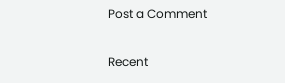Post a Comment

Recent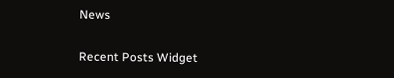News

Recent Posts Widget